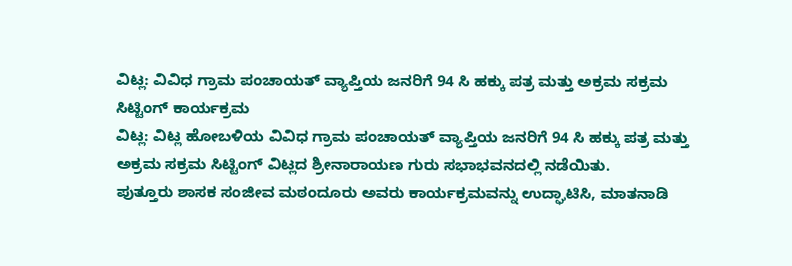ವಿಟ್ಲ: ವಿವಿಧ ಗ್ರಾಮ ಪಂಚಾಯತ್ ವ್ಯಾಪ್ತಿಯ ಜನರಿಗೆ 94 ಸಿ ಹಕ್ಕು ಪತ್ರ ಮತ್ತು ಅಕ್ರಮ ಸಕ್ರಮ ಸಿಟ್ಟಿಂಗ್ ಕಾರ್ಯಕ್ರಮ
ವಿಟ್ಲ: ವಿಟ್ಲ ಹೋಬಳಿಯ ವಿವಿಧ ಗ್ರಾಮ ಪಂಚಾಯತ್ ವ್ಯಾಪ್ತಿಯ ಜನರಿಗೆ 94 ಸಿ ಹಕ್ಕು ಪತ್ರ ಮತ್ತು ಅಕ್ರಮ ಸಕ್ರಮ ಸಿಟ್ಟಿಂಗ್ ವಿಟ್ಲದ ಶ್ರೀನಾರಾಯಣ ಗುರು ಸಭಾಭವನದಲ್ಲಿ ನಡೆಯಿತು.
ಪುತ್ತೂರು ಶಾಸಕ ಸಂಜೀವ ಮಠಂದೂರು ಅವರು ಕಾರ್ಯಕ್ರಮವನ್ನು ಉದ್ಘಾಟಿಸಿ, ಮಾತನಾಡಿ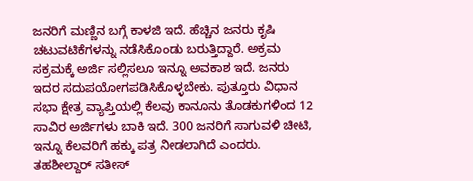ಜನರಿಗೆ ಮಣ್ಣಿನ ಬಗ್ಗೆ ಕಾಳಜಿ ಇದೆ. ಹೆಚ್ಚಿನ ಜನರು ಕೃಷಿ ಚಟುವಟಿಕೆಗಳನ್ನು ನಡೆಸಿಕೊಂಡು ಬರುತ್ತಿದ್ದಾರೆ. ಅಕ್ರಮ ಸಕ್ರಮಕ್ಕೆ ಅರ್ಜಿ ಸಲ್ಲಿಸಲೂ ಇನ್ನೂ ಅವಕಾಶ ಇದೆ. ಜನರು ಇದರ ಸದುಪಯೋಗಪಡಿಸಿಕೊಳ್ಳಬೇಕು. ಪುತ್ತೂರು ವಿಧಾನ ಸಭಾ ಕ್ಷೇತ್ರ ವ್ಯಾಪ್ತಿಯಲ್ಲಿ ಕೆಲವು ಕಾನೂನು ತೊಡಕುಗಳಿಂದ 12 ಸಾವಿರ ಅರ್ಜಿಗಳು ಬಾಕಿ ಇದೆ. 300 ಜನರಿಗೆ ಸಾಗುವಳಿ ಚೀಟಿ, ಇನ್ನೂ ಕೆಲವರಿಗೆ ಹಕ್ಕು ಪತ್ರ ನೀಡಲಾಗಿದೆ ಎಂದರು.
ತಹಶೀಲ್ದಾರ್ ಸತೀಸ್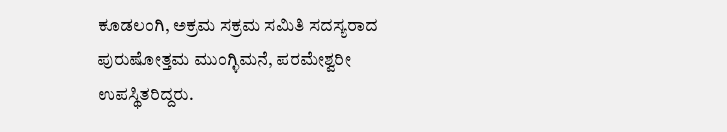ಕೂಡಲಂಗಿ, ಅಕ್ರಮ ಸಕ್ರಮ ಸಮಿತಿ ಸದಸ್ಯರಾದ ಪುರುಷೋತ್ತಮ ಮುಂಗ್ಳಿಮನೆ, ಪರಮೇಶ್ವರೀ ಉಪಸ್ಥಿತರಿದ್ದರು.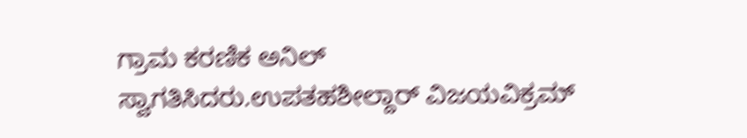ಗ್ರಾಮ ಕರಣಿಕ ಅನಿಲ್ ಸ್ವಾಗತಿಸಿದರು.ಉಪತಹಶೀಲ್ದಾರ್ ವಿಜಯವಿಕ್ರಮ್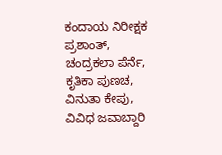ಕಂದಾಯ ನಿರೀಕ್ಷಕ ಪ್ರಶಾಂತ್, ಚಂದ್ರಕಲಾ ಪೆರ್ನೆ, ಕೃತಿಕಾ ಪುಣಚ, ವಿನುತಾ ಕೇಪು, ವಿವಿಧ ಜವಾಬ್ದಾರಿ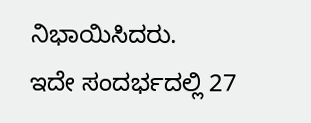ನಿಭಾಯಿಸಿದರು.
ಇದೇ ಸಂದರ್ಭದಲ್ಲಿ 27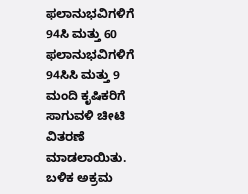ಫಲಾನುಭವಿಗಳಿಗೆ 94ಸಿ ಮತ್ತು 60 ಫಲಾನುಭವಿಗಳಿಗೆ 94ಸಿಸಿ ಮತ್ತು 9 ಮಂದಿ ಕೃಷಿಕರಿಗೆ ಸಾಗುವಳಿ ಚೀಟಿ ವಿತರಣೆ ಮಾಡಲಾಯಿತು. ಬಳಿಕ ಅಕ್ರಮ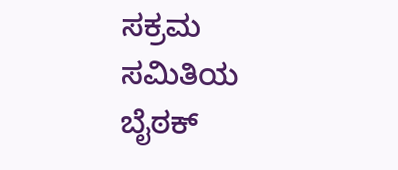ಸಕ್ರಮ ಸಮಿತಿಯ ಬೈಠಕ್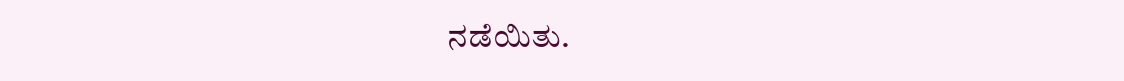ನಡೆಯಿತು.